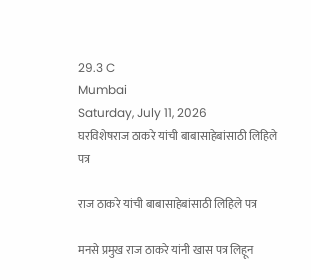29.3 C
Mumbai
Saturday, July 11, 2026
घरविशेषराज ठाकरे यांची बाबासाहेबांसाठी लिहिले पत्र

राज ठाकरे यांची बाबासाहेबांसाठी लिहिले पत्र

मनसे प्रमुख राज ठाकरे यांनी खास पत्र लिहून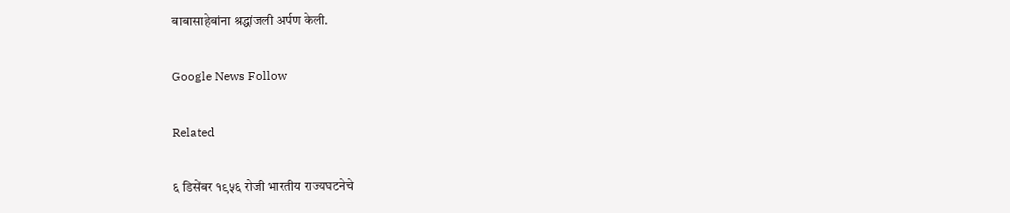बाबासाहेबांना श्रद्धांजली अर्पण केली.

Google News Follow

Related

६ डिसेंबर १९५६ रोजी भारतीय राज्यघटनेचे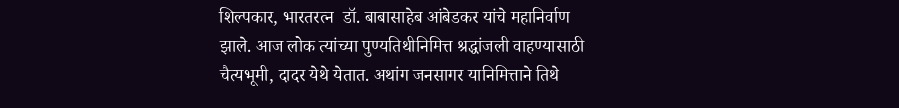शिल्पकार, भारतरत्न  डॉ. बाबासाहेब आंबेडकर यांचे महानिर्वाण झाले. आज लोक त्यांच्या पुण्यतिथीनिमित्त श्रद्धांजली वाहण्यासाठी चैत्यभूमी, दादर येथे येतात. अथांग जनसागर यानिमित्ताने तिथे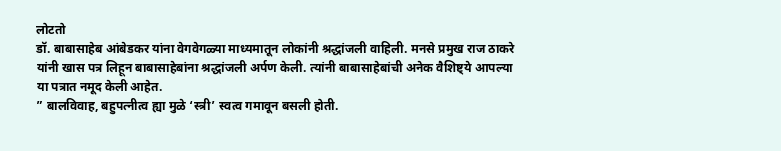लोटतो
डॉ. बाबासाहेब आंबेडकर यांना वेगवेगळ्या माध्यमातून लोकांनी श्रद्धांजली वाहिली. मनसे प्रमुख राज ठाकरे यांनी खास पत्र लिहून बाबासाहेबांना श्रद्धांजली अर्पण केली. त्यांनी बाबासाहेबांची अनेक वैशिष्ट्ये आपल्या या पत्रात नमूद केली आहेत.
” बालविवाह, बहुपत्नीत्व ह्या मुळे ‘स्त्री’ स्वत्व गमावून बसली होती.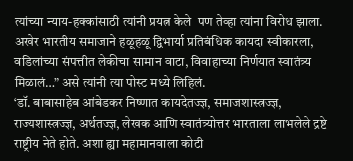त्यांच्या न्याय-हक्कांसाठी त्यांनी प्रयत्न केले  पण तेव्हा त्यांना विरोध झाला. अखेर भारतीय समाजाने हळूहळू द्विभार्या प्रतिबंधिक कायदा स्वीकारला, वडिलांच्या संपत्तीत लेकीचा सामान वाटा, विवाहाच्या निर्णयात स्वातंत्र्य मिळालं…” असे त्यांनी त्या पोस्ट मध्ये लिहिलं.
‘डॉ. बाबासाहेब आंबेडकर निष्णात कायदेतज्ज्ञ, समाजशास्त्रज्ज्ञ, राज्यशास्त्रज्ज्ञ, अर्थतज्ज्ञ, लेखक आणि स्वातंत्र्योत्तर भारताला लाभलेले द्रष्टे राष्ट्रीय नेते होते. अशा ह्या महामानवाला कोटी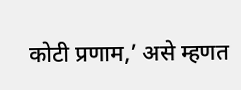कोटी प्रणाम,’ असे म्हणत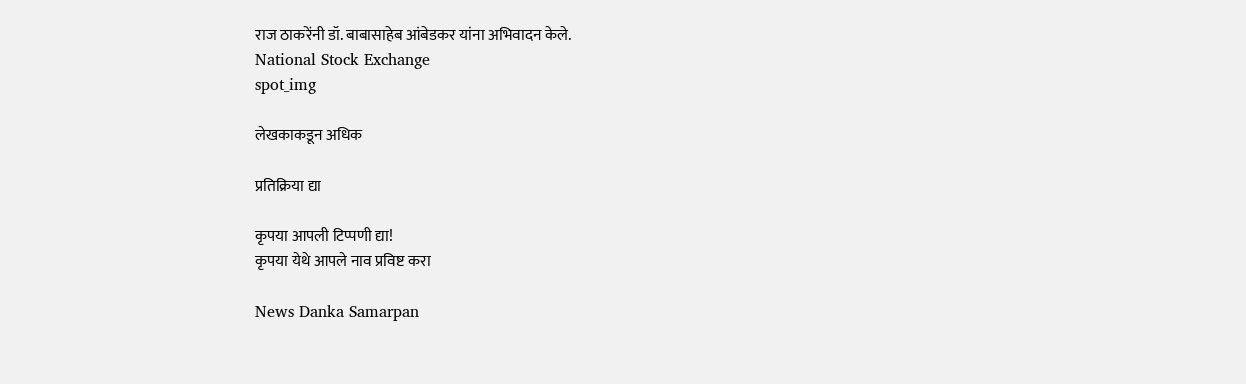राज ठाकरेंनी डॉ. बाबासाहेब आंबेडकर यांना अभिवादन केले.
National Stock Exchange
spot_img

लेखकाकडून अधिक

प्रतिक्रिया द्या

कृपया आपली टिप्पणी द्या!
कृपया येथे आपले नाव प्रविष्ट करा

News Danka Samarpan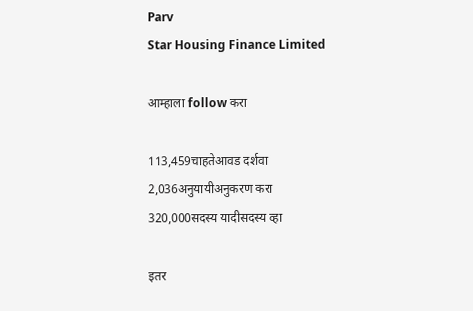Parv
Star Housing Finance Limited

आम्हाला follow करा

113,459चाहतेआवड दर्शवा
2,036अनुयायीअनुकरण करा
320,000सदस्य यादीसदस्य व्हा

इतर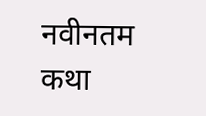नवीनतम कथा